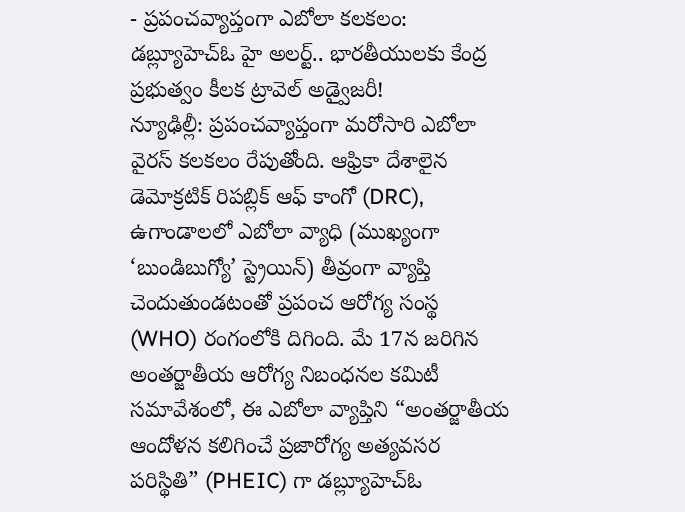- ప్రపంచవ్యాప్తంగా ఎబోలా కలకలం: డబ్ల్యూహెచ్ఓ హై అలర్ట్.. భారతీయులకు కేంద్ర ప్రభుత్వం కీలక ట్రావెల్ అడ్వైజరీ!
న్యూఢిల్లీ: ప్రపంచవ్యాప్తంగా మరోసారి ఎబోలా వైరస్ కలకలం రేపుతోంది. ఆఫ్రికా దేశాలైన డెమోక్రటిక్ రిపబ్లిక్ ఆఫ్ కాంగో (DRC), ఉగాండాలలో ఎబోలా వ్యాధి (ముఖ్యంగా ‘బుండిబుగ్యో’ స్ట్రెయిన్) తీవ్రంగా వ్యాప్తి చెందుతుండటంతో ప్రపంచ ఆరోగ్య సంస్థ (WHO) రంగంలోకి దిగింది. మే 17న జరిగిన అంతర్జాతీయ ఆరోగ్య నిబంధనల కమిటీ సమావేశంలో, ఈ ఎబోలా వ్యాప్తిని “అంతర్జాతీయ ఆందోళన కలిగించే ప్రజారోగ్య అత్యవసర పరిస్థితి” (PHEIC) గా డబ్ల్యూహెచ్ఓ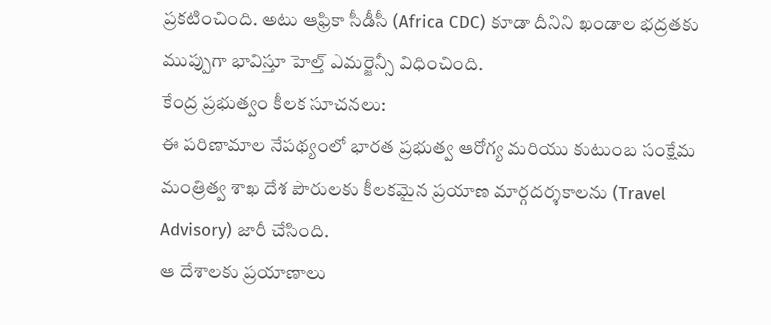ప్రకటించింది. అటు ఆఫ్రికా సీడీసీ (Africa CDC) కూడా దీనిని ఖండాల భద్రతకు ముప్పుగా భావిస్తూ హెల్త్ ఎమర్జెన్సీ విధించింది.
కేంద్ర ప్రభుత్వం కీలక సూచనలు:
ఈ పరిణామాల నేపథ్యంలో భారత ప్రభుత్వ ఆరోగ్య మరియు కుటుంబ సంక్షేమ మంత్రిత్వ శాఖ దేశ పౌరులకు కీలకమైన ప్రయాణ మార్గదర్శకాలను (Travel Advisory) జారీ చేసింది.
ఆ దేశాలకు ప్రయాణాలు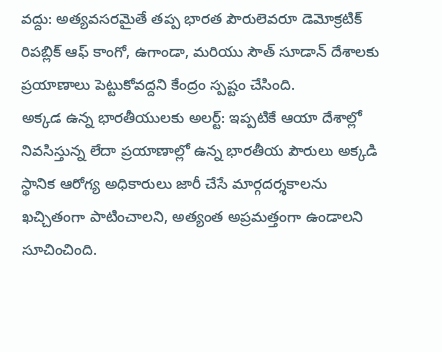వద్దు: అత్యవసరమైతే తప్ప భారత పౌరులెవరూ డెమోక్రటిక్ రిపబ్లిక్ ఆఫ్ కాంగో, ఉగాండా, మరియు సౌత్ సూడాన్ దేశాలకు ప్రయాణాలు పెట్టుకోవద్దని కేంద్రం స్పష్టం చేసింది.
అక్కడ ఉన్న భారతీయులకు అలర్ట్: ఇప్పటికే ఆయా దేశాల్లో నివసిస్తున్న లేదా ప్రయాణాల్లో ఉన్న భారతీయ పౌరులు అక్కడి స్థానిక ఆరోగ్య అధికారులు జారీ చేసే మార్గదర్శకాలను ఖచ్చితంగా పాటించాలని, అత్యంత అప్రమత్తంగా ఉండాలని సూచించింది.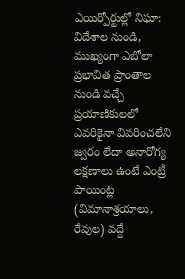ఎయిర్పోర్టుల్లో నిఘా: విదేశాల నుండి, ముఖ్యంగా ఎబోలా ప్రభావిత ప్రాంతాల నుండి వచ్చే ప్రయాణికులలో ఎవరికైనా వివరించలేని జ్వరం లేదా అనారోగ్య లక్షణాలు ఉంటే ఎంట్రీ పాయింట్ల (విమానాశ్రయాలు, రేవుల) వద్దే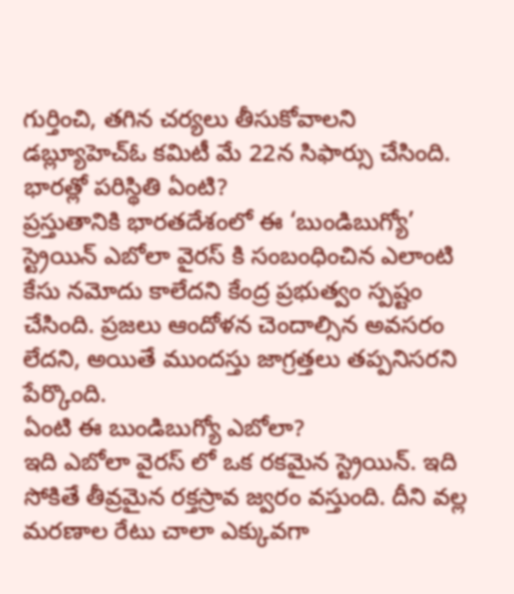గుర్తించి, తగిన చర్యలు తీసుకోవాలని డబ్ల్యూహెచ్ఓ కమిటీ మే 22న సిఫార్సు చేసింది.
భారత్లో పరిస్థితి ఏంటి?
ప్రస్తుతానికి భారతదేశంలో ఈ ‘బుండిబుగ్యో’ స్ట్రెయిన్ ఎబోలా వైరస్ కి సంబంధించిన ఎలాంటి కేసు నమోదు కాలేదని కేంద్ర ప్రభుత్వం స్పష్టం చేసింది. ప్రజలు ఆందోళన చెందాల్సిన అవసరం లేదని, అయితే ముందస్తు జాగ్రత్తలు తప్పనిసరని పేర్కొంది.
ఏంటి ఈ బుండిబుగ్యో ఎబోలా?
ఇది ఎబోలా వైరస్ లో ఒక రకమైన స్ట్రెయిన్. ఇది సోకితే తీవ్రమైన రక్తస్రావ జ్వరం వస్తుంది. దీని వల్ల మరణాల రేటు చాలా ఎక్కువగా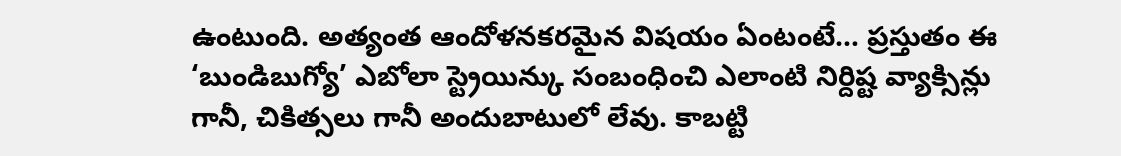ఉంటుంది. అత్యంత ఆందోళనకరమైన విషయం ఏంటంటే… ప్రస్తుతం ఈ ‘బుండిబుగ్యో’ ఎబోలా స్ట్రెయిన్కు సంబంధించి ఎలాంటి నిర్దిష్ట వ్యాక్సిన్లు గానీ, చికిత్సలు గానీ అందుబాటులో లేవు. కాబట్టి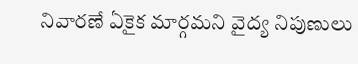నివారణే ఏకైక మార్గమని వైద్య నిపుణులు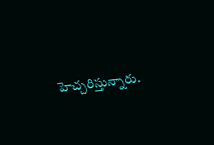హెచ్చరిస్తున్నారు.